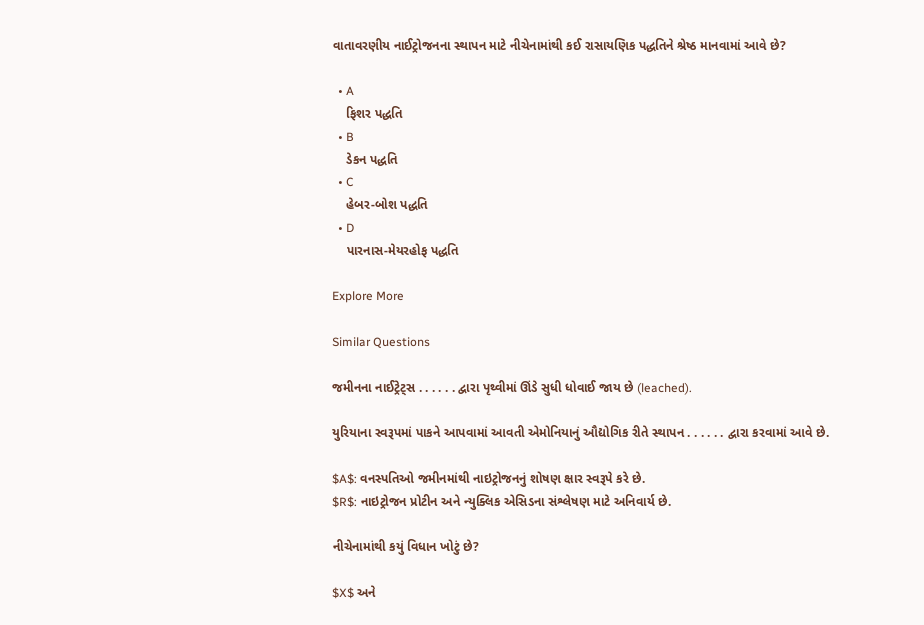વાતાવરણીય નાઈટ્રોજનના સ્થાપન માટે નીચેનામાંથી કઈ રાસાયણિક પદ્ધતિને શ્રેષ્ઠ માનવામાં આવે છે?

  • A
    ફિશર પદ્ધતિ
  • B
    ડેકન પદ્ધતિ
  • C
    હેબર-બોશ પદ્ધતિ
  • D
    પારનાસ-મેયરહોફ પદ્ધતિ

Explore More

Similar Questions

જમીનના નાઈટ્રેટ્સ . . . . . . દ્વારા પૃથ્વીમાં ઊંડે સુધી ધોવાઈ જાય છે (leached).

યુરિયાના સ્વરૂપમાં પાકને આપવામાં આવતી એમોનિયાનું ઔદ્યોગિક રીતે સ્થાપન . . . . . . દ્વારા કરવામાં આવે છે.

$A$: વનસ્પતિઓ જમીનમાંથી નાઇટ્રોજનનું શોષણ ક્ષાર સ્વરૂપે કરે છે.
$R$: નાઇટ્રોજન પ્રોટીન અને ન્યુક્લિક એસિડના સંશ્લેષણ માટે અનિવાર્ય છે.

નીચેનામાંથી કયું વિધાન ખોટું છે?

$X$ અને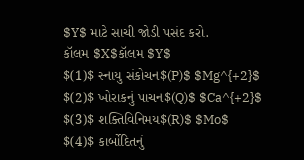$Y$ માટે સાચી જોડી પસંદ કરો.
કૉલમ $X$કૉલમ $Y$
$(1)$ સ્નાયુ સંકોચન$(P)$ $Mg^{+2}$
$(2)$ ખોરાકનું પાચન$(Q)$ $Ca^{+2}$
$(3)$ શક્તિવિનિમય$(R)$ $Mo$
$(4)$ કાર્બોદિતનું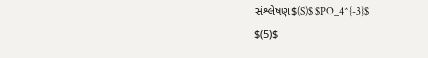સંશ્લેષણ$(S)$ $PO_4^{-3}$
$(5)$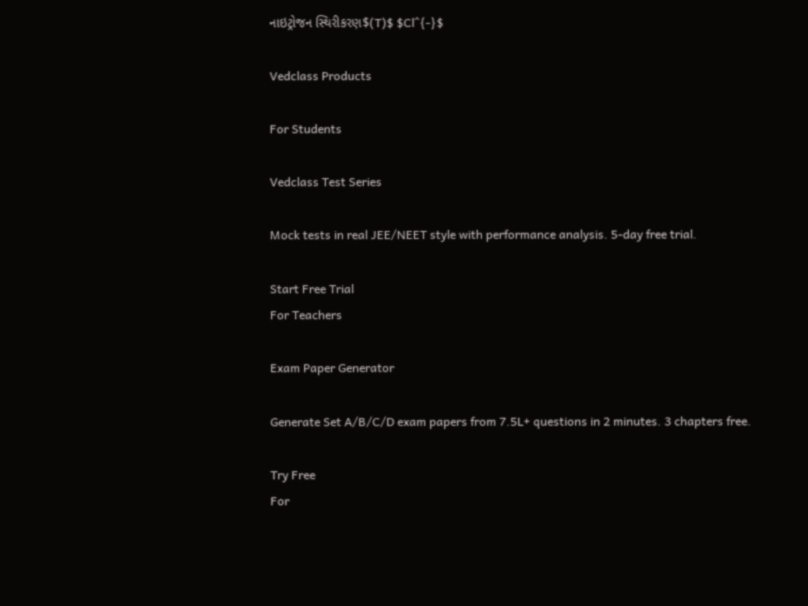નાઇટ્રોજન સ્થિરીકરણ$(T)$ $Cl^{-}$

Vedclass Products

For Students

Vedclass Test Series

Mock tests in real JEE/NEET style with performance analysis. 5-day free trial.

Start Free Trial
For Teachers

Exam Paper Generator

Generate Set A/B/C/D exam papers from 7.5L+ questions in 2 minutes. 3 chapters free.

Try Free
For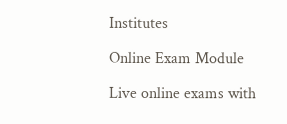Institutes

Online Exam Module

Live online exams with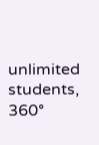unlimited students, 360°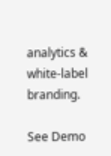analytics & white-label branding.

See Demo